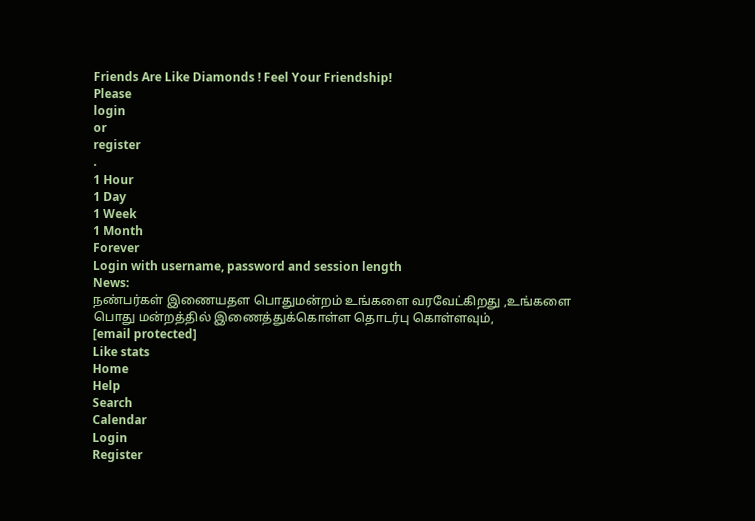Friends Are Like Diamonds ! Feel Your Friendship!
Please
login
or
register
.
1 Hour
1 Day
1 Week
1 Month
Forever
Login with username, password and session length
News:
நண்பர்கள் இணையதள பொதுமன்றம் உங்களை வரவேட்கிறது ,உங்களை பொது மன்றத்தில் இணைத்துக்கொள்ள தொடர்பு கொள்ளவும்,
[email protected]
Like stats
Home
Help
Search
Calendar
Login
Register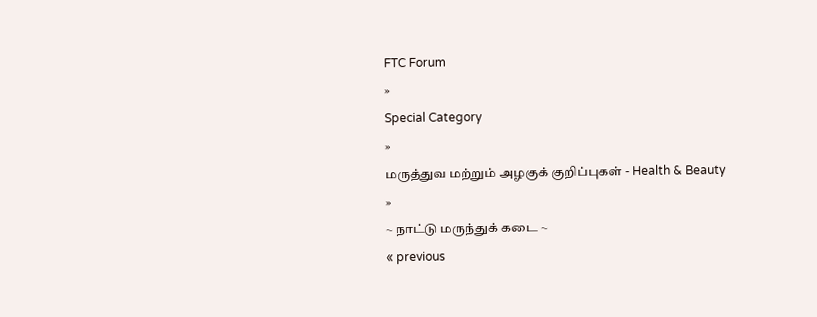FTC Forum
»
Special Category
»
மருத்துவ மற்றும் அழகுக் குறிப்புகள் - Health & Beauty
»
~ நாட்டு மருந்துக் கடை ~
« previous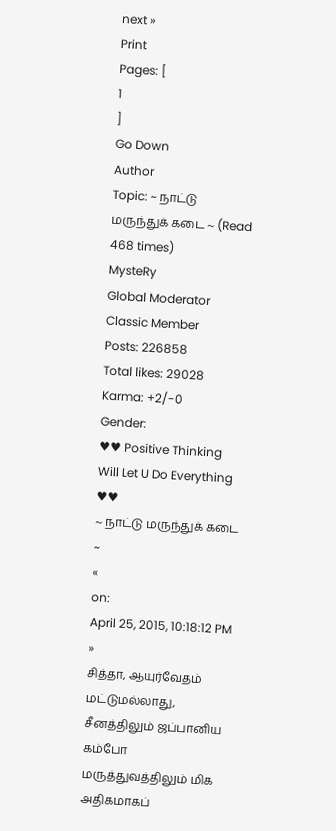next »
Print
Pages: [
1
]
Go Down
Author
Topic: ~ நாட்டு மருந்துக் கடை ~ (Read 468 times)
MysteRy
Global Moderator
Classic Member
Posts: 226858
Total likes: 29028
Karma: +2/-0
Gender:
♥♥ Positive Thinking Will Let U Do Everything ♥♥
~ நாட்டு மருந்துக் கடை ~
«
on:
April 25, 2015, 10:18:12 PM »
சித்தா, ஆயுர்வேதம் மட்டுமல்லாது, சீனத்திலும் ஜப்பானிய கம்போ மருத்துவத்திலும் மிக அதிகமாகப்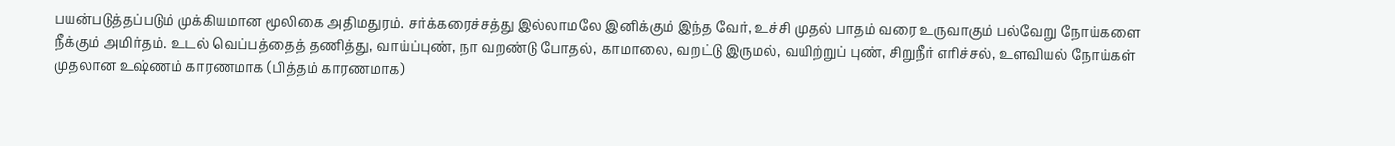பயன்படுத்தப்படும் முக்கியமான மூலிகை அதிமதுரம். சர்க்கரைச்சத்து இல்லாமலே இனிக்கும் இந்த வேர், உச்சி முதல் பாதம் வரை உருவாகும் பல்வேறு நோய்களை நீக்கும் அமிர்தம். உடல் வெப்பத்தைத் தணித்து, வாய்ப்புண், நா வறண்டு போதல், காமாலை, வறட்டு இருமல், வயிற்றுப் புண், சிறுநீர் எரிச்சல், உளவியல் நோய்கள் முதலான உஷ்ணம் காரணமாக (பித்தம் காரணமாக)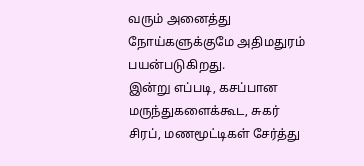வரும் அனைத்து நோய்களுக்குமே அதிமதுரம் பயன்படுகிறது.
இன்று எப்படி, கசப்பான மருந்துகளைக்கூட, சுகர் சிரப், மணமூட்டிகள் சேர்த்து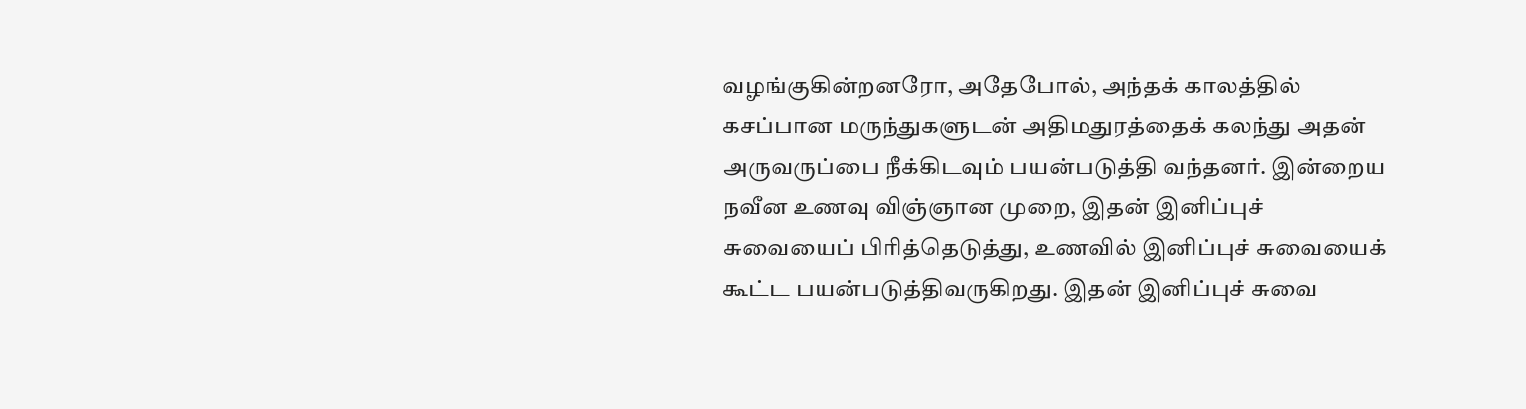வழங்குகின்றனரோ, அதேபோல், அந்தக் காலத்தில் கசப்பான மருந்துகளுடன் அதிமதுரத்தைக் கலந்து அதன் அருவருப்பை நீக்கிடவும் பயன்படுத்தி வந்தனர். இன்றைய நவீன உணவு விஞ்ஞான முறை, இதன் இனிப்புச் சுவையைப் பிரித்தெடுத்து, உணவில் இனிப்புச் சுவையைக் கூட்ட பயன்படுத்திவருகிறது. இதன் இனிப்புச் சுவை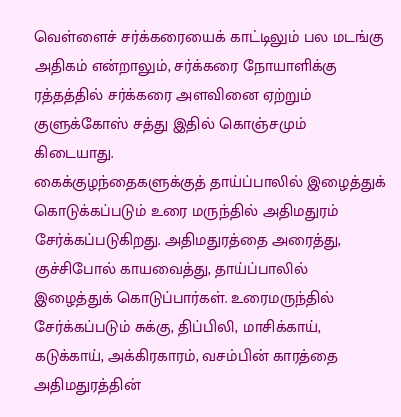வெள்ளைச் சர்க்கரையைக் காட்டிலும் பல மடங்கு அதிகம் என்றாலும், சர்க்கரை நோயாளிக்கு ரத்தத்தில் சர்க்கரை அளவினை ஏற்றும் குளுக்கோஸ் சத்து இதில் கொஞ்சமும் கிடையாது.
கைக்குழந்தைகளுக்குத் தாய்ப்பாலில் இழைத்துக் கொடுக்கப்படும் உரை மருந்தில் அதிமதுரம் சேர்க்கப்படுகிறது. அதிமதுரத்தை அரைத்து, குச்சிபோல் காயவைத்து, தாய்ப்பாலில் இழைத்துக் கொடுப்பார்கள். உரைமருந்தில் சேர்க்கப்படும் சுக்கு, திப்பிலி, மாசிக்காய், கடுக்காய், அக்கிரகாரம், வசம்பின் காரத்தை அதிமதுரத்தின்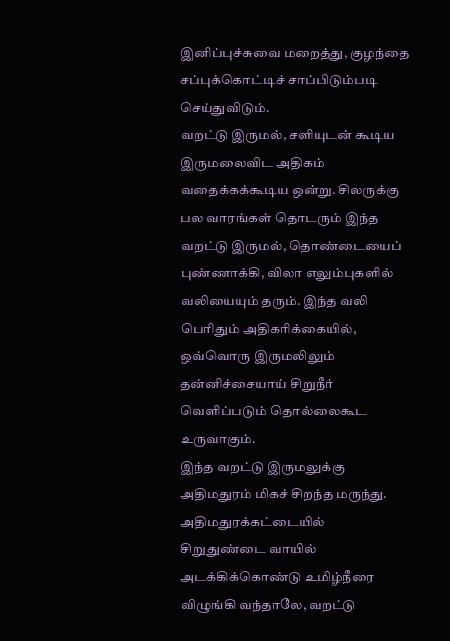இனிப்புச்சுவை மறைத்து, குழந்தை சப்புக்கொட்டிச் சாப்பிடும்படி செய்துவிடும்.
வறட்டு இருமல், சளியுடன் கூடிய இருமலைவிட அதிகம் வதைக்கக்கூடிய ஒன்று. சிலருக்கு பல வாரங்கள் தொடரும் இந்த வறட்டு இருமல், தொண்டையைப் புண்ணாக்கி, விலா எலும்புகளில் வலியையும் தரும். இந்த வலி பெரிதும் அதிகரிக்கையில், ஒவ்வொரு இருமலிலும் தன்னிச்சையாய் சிறுநீர் வெளிப்படும் தொல்லைகூட உருவாகும்.
இந்த வறட்டு இருமலுக்கு அதிமதுரம் மிகச் சிறந்த மருந்து. அதிமதுரக்கட்டையில் சிறுதுண்டை வாயில் அடக்கிக்கொண்டு உமிழ்நீரை விழுங்கி வந்தாலே, வறட்டு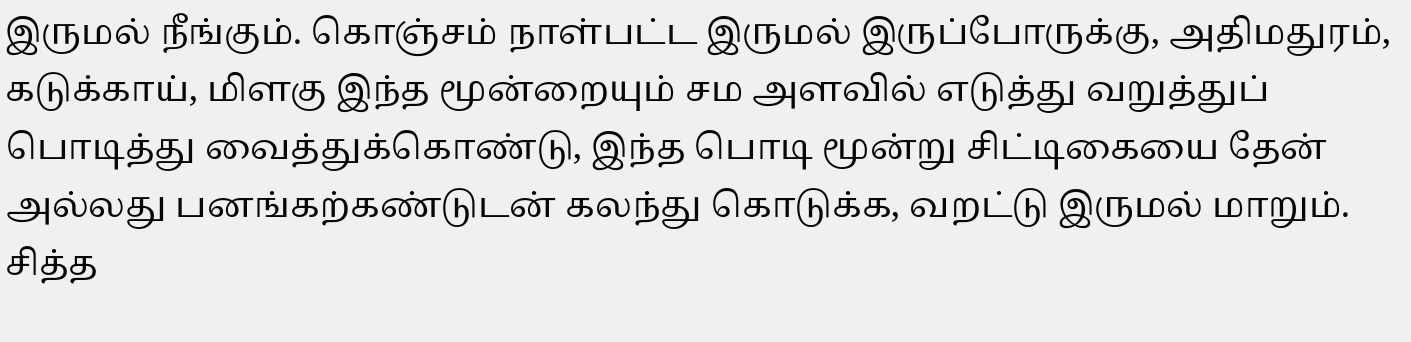இருமல் நீங்கும். கொஞ்சம் நாள்பட்ட இருமல் இருப்போருக்கு, அதிமதுரம், கடுக்காய், மிளகு இந்த மூன்றையும் சம அளவில் எடுத்து வறுத்துப் பொடித்து வைத்துக்கொண்டு, இந்த பொடி மூன்று சிட்டிகையை தேன் அல்லது பனங்கற்கண்டுடன் கலந்து கொடுக்க, வறட்டு இருமல் மாறும்.
சித்த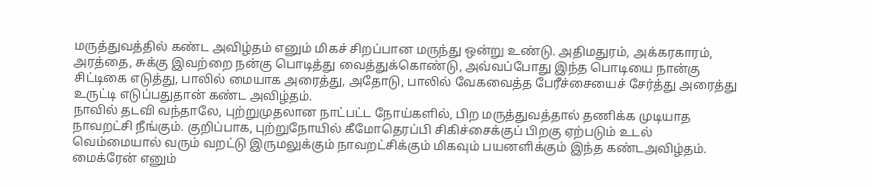மருத்துவத்தில் கண்ட அவிழ்தம் எனும் மிகச் சிறப்பான மருந்து ஒன்று உண்டு. அதிமதுரம், அக்கரகாரம், அரத்தை, சுக்கு இவற்றை நன்கு பொடித்து வைத்துக்கொண்டு, அவ்வப்போது இந்த பொடியை நான்கு சிட்டிகை எடுத்து, பாலில் மையாக அரைத்து, அதோடு, பாலில் வேகவைத்த பேரீச்சையைச் சேர்த்து அரைத்து உருட்டி எடுப்பதுதான் கண்ட அவிழ்தம்.
நாவில் தடவி வந்தாலே, புற்றுமுதலான நாட்பட்ட நோய்களில், பிற மருத்துவத்தால் தணிக்க முடியாத நாவறட்சி நீங்கும். குறிப்பாக, புற்றுநோயில் கீமோதெரப்பி சிகிச்சைக்குப் பிறகு ஏற்படும் உடல் வெம்மையால் வரும் வறட்டு இருமலுக்கும் நாவறட்சிக்கும் மிகவும் பயனளிக்கும் இந்த கண்டஅவிழ்தம்.
மைக்ரேன் எனும்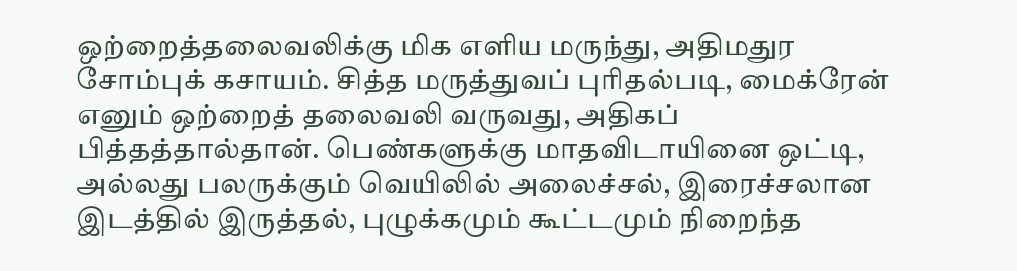ஒற்றைத்தலைவலிக்கு மிக எளிய மருந்து, அதிமதுர சோம்புக் கசாயம். சித்த மருத்துவப் புரிதல்படி, மைக்ரேன் எனும் ஒற்றைத் தலைவலி வருவது, அதிகப் பித்தத்தால்தான். பெண்களுக்கு மாதவிடாயினை ஒட்டி, அல்லது பலருக்கும் வெயிலில் அலைச்சல், இரைச்சலான இடத்தில் இருத்தல், புழுக்கமும் கூட்டமும் நிறைந்த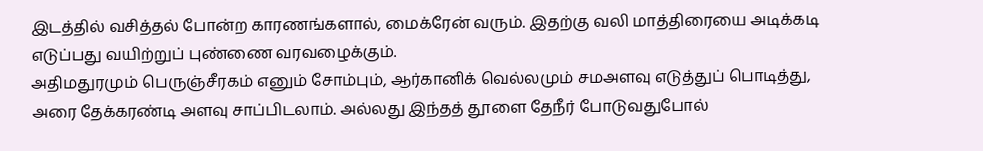இடத்தில் வசித்தல் போன்ற காரணங்களால், மைக்ரேன் வரும். இதற்கு வலி மாத்திரையை அடிக்கடி எடுப்பது வயிற்றுப் புண்ணை வரவழைக்கும்.
அதிமதுரமும் பெருஞ்சீரகம் எனும் சோம்பும், ஆர்கானிக் வெல்லமும் சமஅளவு எடுத்துப் பொடித்து, அரை தேக்கரண்டி அளவு சாப்பிடலாம். அல்லது இந்தத் தூளை தேநீர் போடுவதுபோல்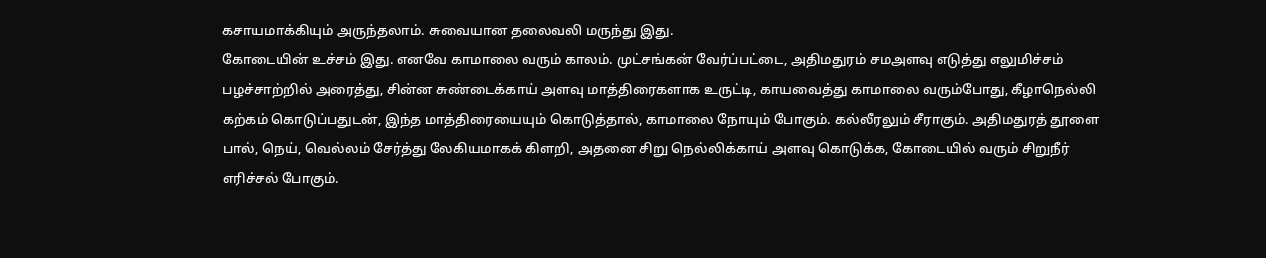கசாயமாக்கியும் அருந்தலாம். சுவையான தலைவலி மருந்து இது.
கோடையின் உச்சம் இது. எனவே காமாலை வரும் காலம். முட்சங்கன் வேர்ப்பட்டை, அதிமதுரம் சமஅளவு எடுத்து எலுமிச்சம் பழச்சாற்றில் அரைத்து, சின்ன சுண்டைக்காய் அளவு மாத்திரைகளாக உருட்டி, காயவைத்து காமாலை வரும்போது, கீழாநெல்லி கற்கம் கொடுப்பதுடன், இந்த மாத்திரையையும் கொடுத்தால், காமாலை நோயும் போகும். கல்லீரலும் சீராகும். அதிமதுரத் தூளை பால், நெய், வெல்லம் சேர்த்து லேகியமாகக் கிளறி, அதனை சிறு நெல்லிக்காய் அளவு கொடுக்க, கோடையில் வரும் சிறுநீர் எரிச்சல் போகும்.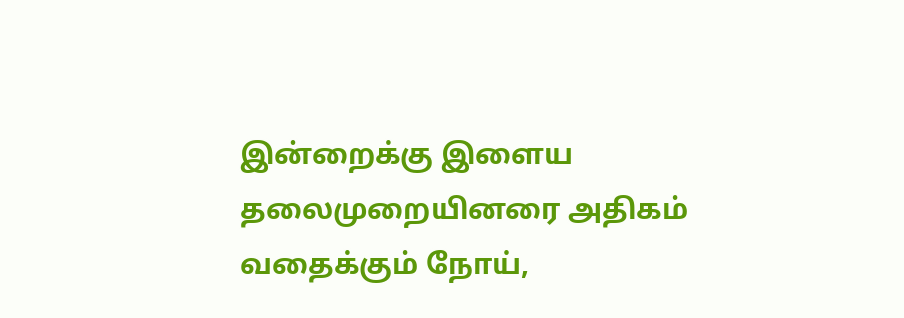இன்றைக்கு இளைய தலைமுறையினரை அதிகம் வதைக்கும் நோய்,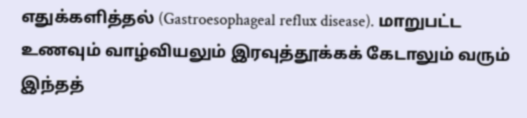எதுக்களித்தல் (Gastroesophageal reflux disease). மாறுபட்ட உணவும் வாழ்வியலும் இரவுத்தூக்கக் கேடாலும் வரும் இந்தத்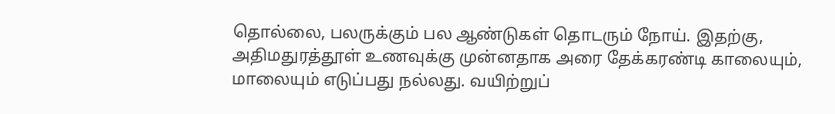தொல்லை, பலருக்கும் பல ஆண்டுகள் தொடரும் நோய். இதற்கு, அதிமதுரத்தூள் உணவுக்கு முன்னதாக அரை தேக்கரண்டி காலையும், மாலையும் எடுப்பது நல்லது. வயிற்றுப்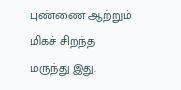புண்ணை ஆற்றும் மிகச் சிறந்த மருந்து இது.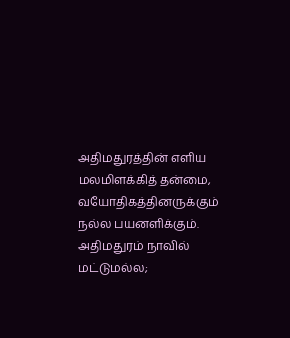அதிமதுரத்தின் எளிய மலமிளக்கித் தன்மை, வயோதிகத்தினருக்கும் நல்ல பயனளிக்கும். அதிமதுரம் நாவில் மட்டுமல்ல;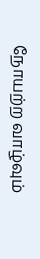நோயற்ற வாழ்வும்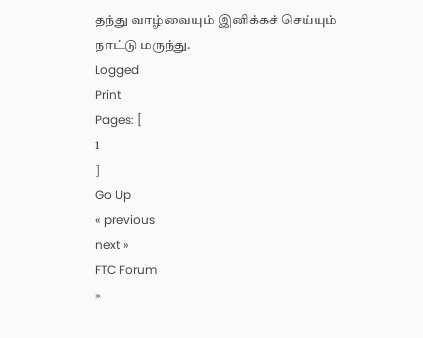தந்து வாழ்வையும் இனிக்கச் செய்யும் நாட்டு மருந்து.
Logged
Print
Pages: [
1
]
Go Up
« previous
next »
FTC Forum
»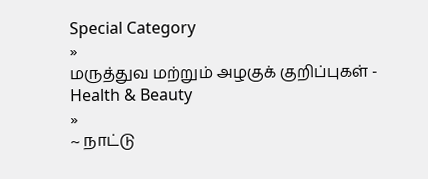Special Category
»
மருத்துவ மற்றும் அழகுக் குறிப்புகள் - Health & Beauty
»
~ நாட்டு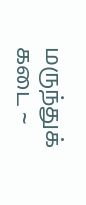மருந்துக் கடை ~